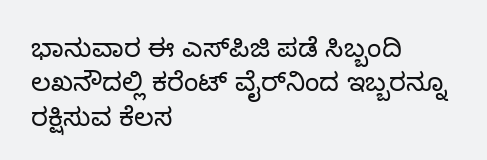ಭಾನುವಾರ ಈ ಎಸ್‌ಪಿಜಿ ಪಡೆ ಸಿಬ್ಬಂದಿ ಲಖನೌದಲ್ಲಿ ಕರೆಂಟ್ ವೈರ್‌ನಿಂದ ಇಬ್ಬರನ್ನೂ ರಕ್ಷಿಸುವ ಕೆಲಸ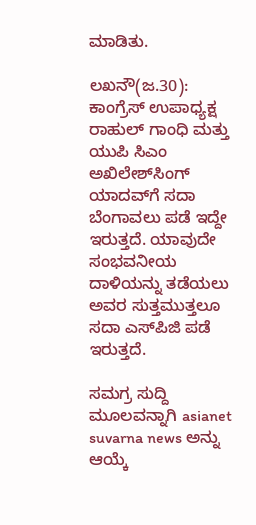ಮಾಡಿತು.

ಲಖನೌ(ಜ.30): ಕಾಂಗ್ರೆಸ್ ಉಪಾಧ್ಯಕ್ಷ ರಾಹುಲ್ ಗಾಂಧಿ ಮತ್ತು ಯುಪಿ ಸಿಎಂ ಅಖಿಲೇಶ್‌ಸಿಂಗ್ ಯಾದವ್‌ಗೆ ಸದಾ ಬೆಂಗಾವಲು ಪಡೆ ಇದ್ದೇ ಇರುತ್ತದೆ. ಯಾವುದೇ ಸಂಭವನೀಯ ದಾಳಿಯನ್ನು ತಡೆಯಲು ಅವರ ಸುತ್ತಮುತ್ತಲೂ ಸದಾ ಎಸ್‌ಪಿಜಿ ಪಡೆ ಇರುತ್ತದೆ.

ಸಮಗ್ರ ಸುದ್ದಿ ಮೂಲವನ್ನಾಗಿ asianet suvarna news ಅನ್ನು ಆಯ್ಕೆ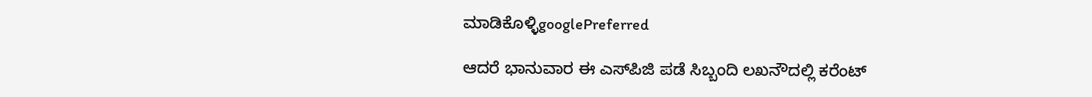ಮಾಡಿಕೊಳ್ಳಿgooglePreferred

ಆದರೆ ಭಾನುವಾರ ಈ ಎಸ್‌ಪಿಜಿ ಪಡೆ ಸಿಬ್ಬಂದಿ ಲಖನೌದಲ್ಲಿ ಕರೆಂಟ್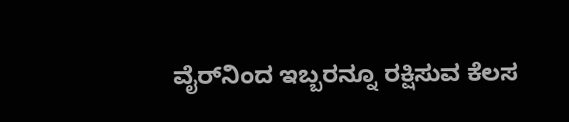ವೈರ್‌ನಿಂದ ಇಬ್ಬರನ್ನೂ ರಕ್ಷಿಸುವ ಕೆಲಸ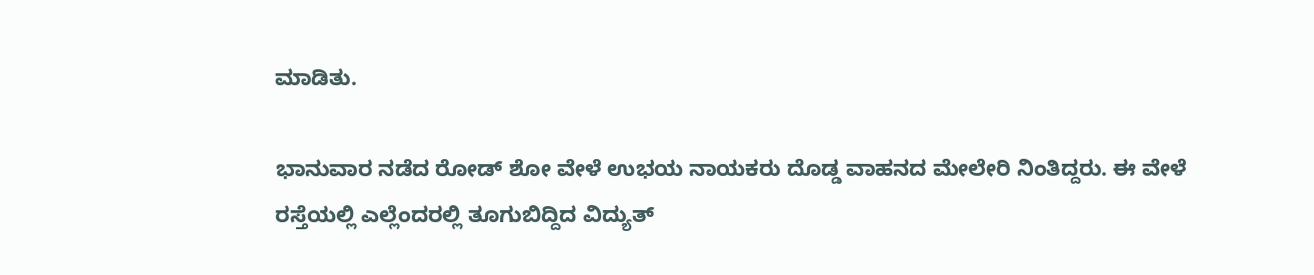ಮಾಡಿತು.

ಭಾನುವಾರ ನಡೆದ ರೋಡ್ ಶೋ ವೇಳೆ ಉಭಯ ನಾಯಕರು ದೊಡ್ಡ ವಾಹನದ ಮೇಲೇರಿ ನಿಂತಿದ್ದರು. ಈ ವೇಳೆ ರಸ್ತೆಯಲ್ಲಿ ಎಲ್ಲೆಂದರಲ್ಲಿ ತೂಗುಬಿದ್ದಿದ ವಿದ್ಯುತ್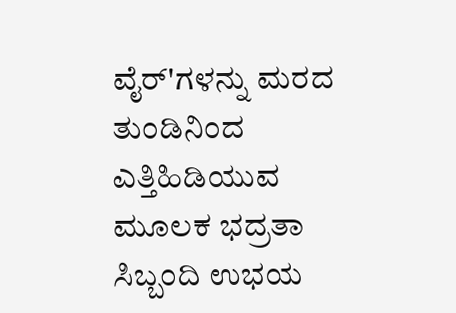ವೈರ್‌'ಗಳನ್ನು ಮರದ ತುಂಡಿನಿಂದ ಎತ್ತಿಹಿಡಿಯುವ ಮೂಲಕ ಭದ್ರತಾ ಸಿಬ್ಬಂದಿ ಉಭಯ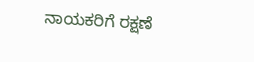ನಾಯಕರಿಗೆ ರಕ್ಷಣೆ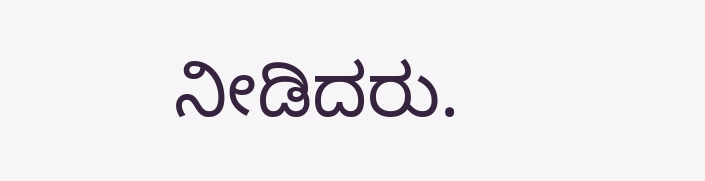ನೀಡಿದರು.